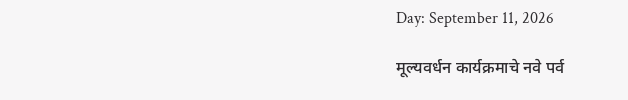Day: September 11, 2026

मूल्यवर्धन कार्यक्रमाचे नवे पर्व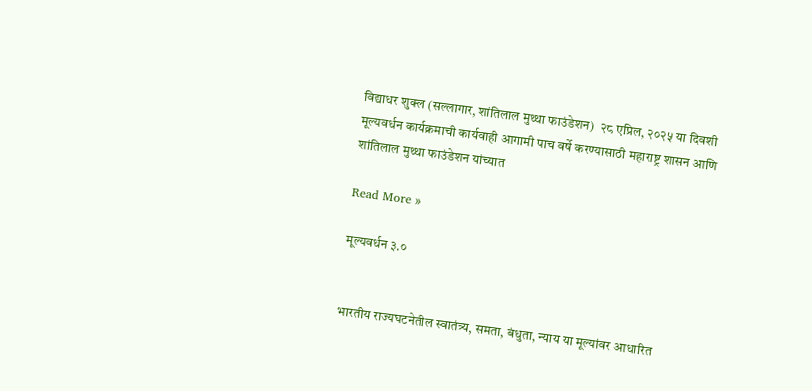विद्याधर शुक्ल (सल्लागार, शांतिलाल मुथ्था फाउंडेशन)  २८ एप्रिल, २०२५ या दिवशी मूल्यवर्धन कार्यक्रमाची कार्यवाही आगामी पाच वर्षे करण्यासाठी महाराष्ट्र शासन आणि शांतिलाल मुथ्था फाउंडेशन यांच्यात

Read More »

मूल्यवर्धन ३.०


भारतीय राज्यघटनेतील स्वातंत्र्य, समता, बंधुता, न्याय या मूल्यांवर आधारित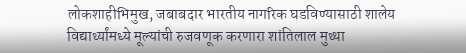लोकशाहीभिमुख, जबाबदार भारतीय नागरिक घडविण्यासाठी शालेय विद्यार्थ्यांमध्ये मूल्यांची रुजवणूक करणारा शांतिलाल मुथ्था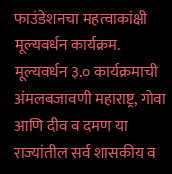फाउंडेशनचा महत्वाकांक्षी मूल्यवर्धन कार्यक्रम. मूल्यवर्धन ३.० कार्यक्रमाची अंमलबजावणी महाराष्ट्र, गोवा आणि दीव व दमण या राज्यांतील सर्व शासकीय व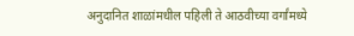अनुदानित शाळांमधील पहिली ते आठवीच्या वर्गांमध्ये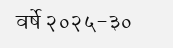वर्षे २०२५-३०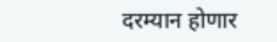दरम्यान होणार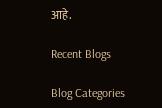आहे.

Recent Blogs

Blog Categories